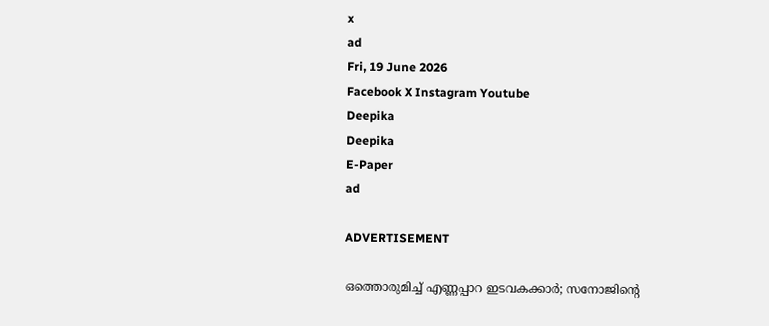x
ad
Fri, 19 June 2026
Facebook X Instagram Youtube
Deepika
Deepika
E-Paper
ad

ADVERTISEMENT

ഒത്തൊരുമിച്ച് എണ്ണപ്പാറ ഇടവകക്കാര്‍; സനോജിന്‍റെ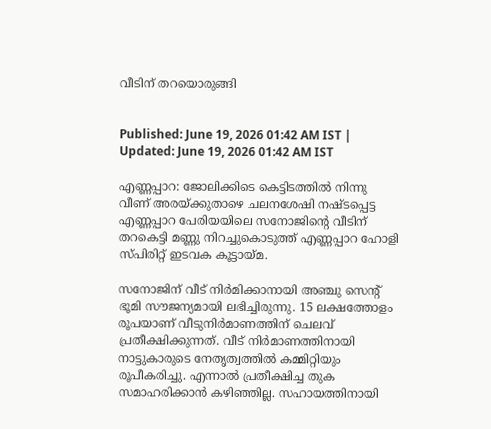വീടിന് തറയൊരുങ്ങി


Published: June 19, 2026 01:42 AM IST | Updated: June 19, 2026 01:42 AM IST

എണ്ണപ്പാറ: ജോലിക്കിടെ കെട്ടിടത്തില്‍ നിന്നു വീണ് അരയ്ക്കുതാഴെ ചലനശേഷി നഷ്ടപ്പെട്ട എണ്ണപ്പാറ പേരിയയിലെ സനോജിന്‍റെ വീടിന് തറകെട്ടി മണ്ണു നിറച്ചുകൊടുത്ത് എണ്ണപ്പാറ ഹോളി സ്പിരിറ്റ് ഇടവക കൂട്ടായ്മ.

സനോജിന് വീട് നിര്‍മിക്കാനായി അഞ്ചു സെന്‍റ് ഭൂമി സൗജന്യമായി ലഭിച്ചിരുന്നു. 15 ലക്ഷത്തോളം രൂപയാണ് വീടുനിര്‍മാണത്തിന് ചെലവ് പ്രതീക്ഷിക്കുന്നത്. വീട് നിര്‍മാണത്തിനായി നാട്ടുകാരുടെ നേതൃത്വത്തില്‍ കമ്മിറ്റിയും രൂപീകരിച്ചു. എന്നാല്‍ പ്രതീക്ഷിച്ച തുക സമാഹരിക്കാന്‍ കഴിഞ്ഞില്ല. സഹായത്തിനായി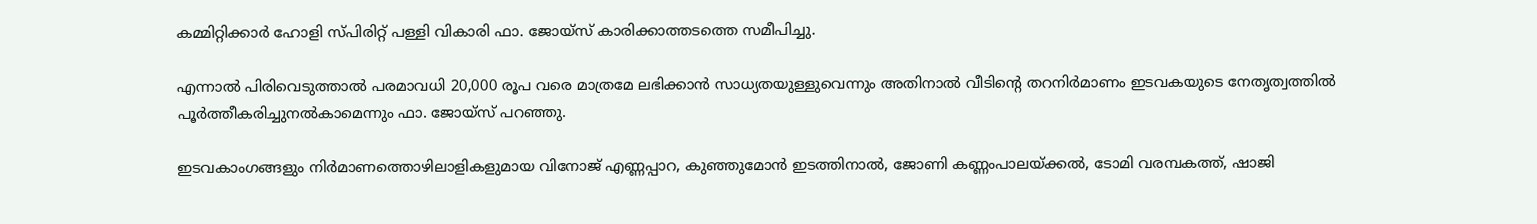കമ്മിറ്റിക്കാര്‍ ഹോളി സ്പിരിറ്റ് പള്ളി വികാരി ഫാ. ജോയ്‌സ് കാരിക്കാത്തടത്തെ സമീപിച്ചു.

എന്നാല്‍ പിരിവെടുത്താല്‍ പരമാവധി 20,000 രൂപ വരെ മാത്രമേ ലഭിക്കാന്‍ സാധ്യതയുള്ളുവെന്നും അതിനാല്‍ വീടിന്‍റെ തറനിര്‍മാണം ഇടവകയുടെ നേതൃത്വത്തില്‍ പൂര്‍ത്തീകരിച്ചുനല്‍കാമെന്നും ഫാ. ജോയ്‌സ് പറഞ്ഞു.

ഇടവകാംഗങ്ങളും നിര്‍മാണത്തൊഴിലാളികളുമായ വിനോജ് എണ്ണപ്പാറ, കുഞ്ഞുമോന്‍ ഇടത്തിനാല്‍, ജോണി കണ്ണംപാലയ്ക്കല്‍, ടോമി വരമ്പകത്ത്, ഷാജി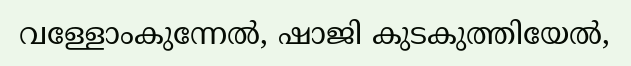വള്ളോംകുന്നേല്‍, ഷാജി കുടകുത്തിയേല്‍,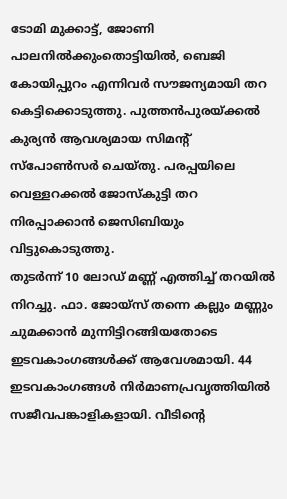ടോമി മുക്കാട്ട്, ജോണി പാലനില്‍ക്കുംതൊട്ടിയില്‍, ബെജി കോയിപ്പുറം എന്നിവര്‍ സൗജന്യമായി തറ കെട്ടിക്കൊടുത്തു. പുത്തന്‍പുരയ്ക്കല്‍ കുര്യന്‍ ആവശ്യമായ സിമന്‍റ് സ്‌പോണ്‍സര്‍ ചെയ്തു. പരപ്പയിലെ വെള്ളറക്കല്‍ ജോസ്‌കുട്ടി തറ നിരപ്പാക്കാന്‍ ജെസിബിയും വിട്ടുകൊടുത്തു.
തുടര്‍ന്ന് 10 ലോഡ് മണ്ണ് എത്തിച്ച് തറയില്‍ നിറച്ചു. ഫാ. ജോയ്‌സ് തന്നെ കല്ലും മണ്ണും ചുമക്കാന്‍ മുന്നിട്ടിറങ്ങിയതോടെ ഇടവകാംഗങ്ങള്‍ക്ക് ആവേശമായി. 44 ഇടവകാംഗങ്ങള്‍ നിര്‍മാണപ്രവൃത്തിയില്‍ സജീവപങ്കാളികളായി. വീടിന്‍റെ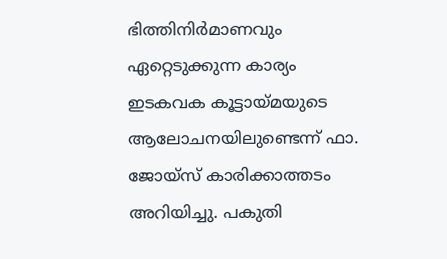ഭിത്തിനിര്‍മാണവും ഏറ്റെടുക്കുന്ന കാര്യം ഇടകവക കൂട്ടായ്മയുടെ ആലോചനയിലുണ്ടെന്ന് ഫാ. ജോയ്‌സ് കാരിക്കാത്തടം അറിയിച്ചു. പകുതി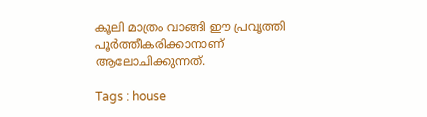കൂലി മാത്രം വാങ്ങി ഈ പ്രവൃത്തി പൂര്‍ത്തീകരിക്കാനാണ് ആലോചിക്കുന്നത്.

Tags : house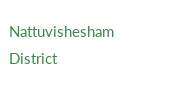Nattuvishesham District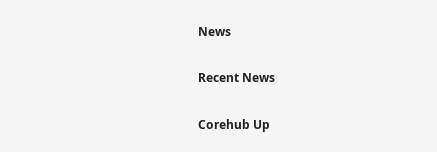News

Recent News

Corehub Up